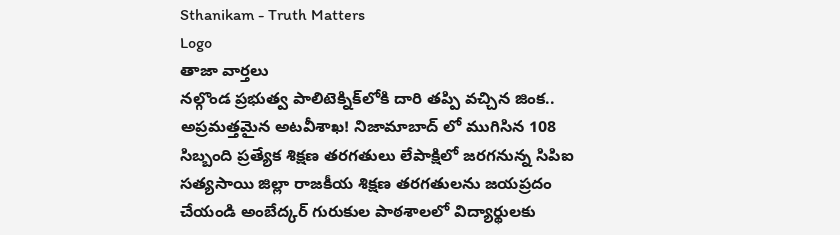Sthanikam - Truth Matters
Logo
తాజా వార్తలు
నల్గొండ ప్రభుత్వ పాలిటెక్నిక్‌లోకి దారి తప్పి వచ్చిన జింక.. అప్రమత్తమైన అటవీశాఖ! నిజామాబాద్ లో ముగిసిన 108 సిబ్బంది ప్రత్యేక శిక్షణ తరగతులు లేపాక్షిలో జరగనున్న సిపిఐ సత్యసాయి జిల్లా రాజకీయ శిక్షణ తరగతులను జయప్రదం చేయండి అంబేద్కర్ గురుకుల పాఠశాలలో విద్యార్థులకు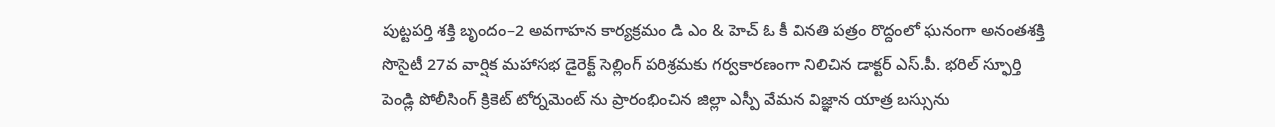పుట్టపర్తి శక్తి బృందం–2 అవగాహన కార్యక్రమం డి ఎం & హెచ్ ఓ కీ వినతి పత్రం రొద్దంలో ఘనంగా అనంతశక్తి సొసైటీ 27వ వార్షిక మహాసభ డైరెక్ట్ సెల్లింగ్ పరిశ్రమకు గర్వకారణంగా నిలిచిన డాక్టర్ ఎస్.పీ. భరిల్ స్ఫూర్తి పెండ్లి పోలీసింగ్ క్రికెట్ టోర్నమెంట్ ను ప్రారంభించిన జిల్లా ఎస్పీ వేమన విజ్ఞాన యాత్ర బస్సును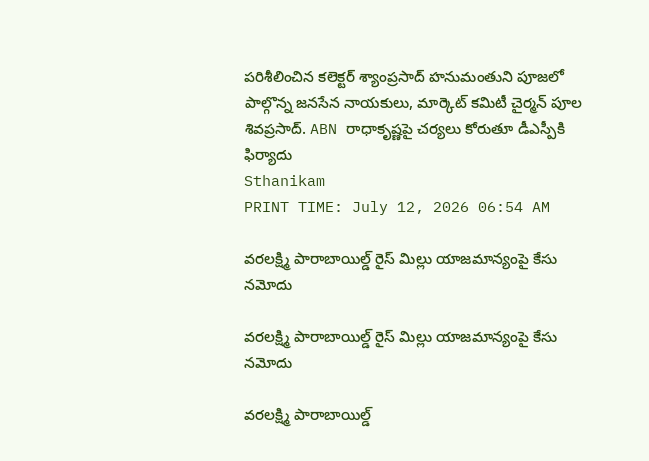పరిశీలించిన కలెక్టర్ శ్యాంప్రసాద్ హనుమంతుని పూజలో పాల్గొన్న జనసేన నాయకులు, మార్కెట్ కమిటీ చైర్మన్ పూల శివప్రసాద్. ABN రాధాకృష్ణపై చర్యలు కోరుతూ డీఎస్పీకి ఫిర్యాదు
Sthanikam
PRINT TIME: July 12, 2026 06:54 AM

వరలక్ష్మి పారాబాయిల్డ్ రైస్ మిల్లు యాజమాన్యంపై కేసు నమోదు

వరలక్ష్మి పారాబాయిల్డ్ రైస్ మిల్లు యాజమాన్యంపై కేసు నమోదు

వరలక్ష్మి పారాబాయిల్డ్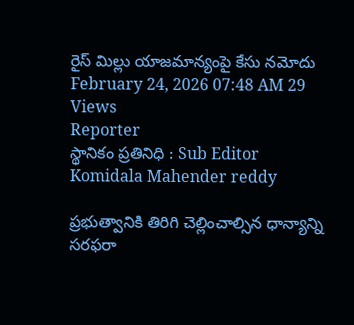రైస్ మిల్లు యాజమాన్యంపై కేసు నమోదు
February 24, 2026 07:48 AM 29 Views
Reporter
స్థానికం ప్రతినిధి : Sub Editor
Komidala Mahender reddy

ప్రభుత్వానికి తిరిగి చెల్లించాల్సిన ధాన్యాన్ని సరఫరా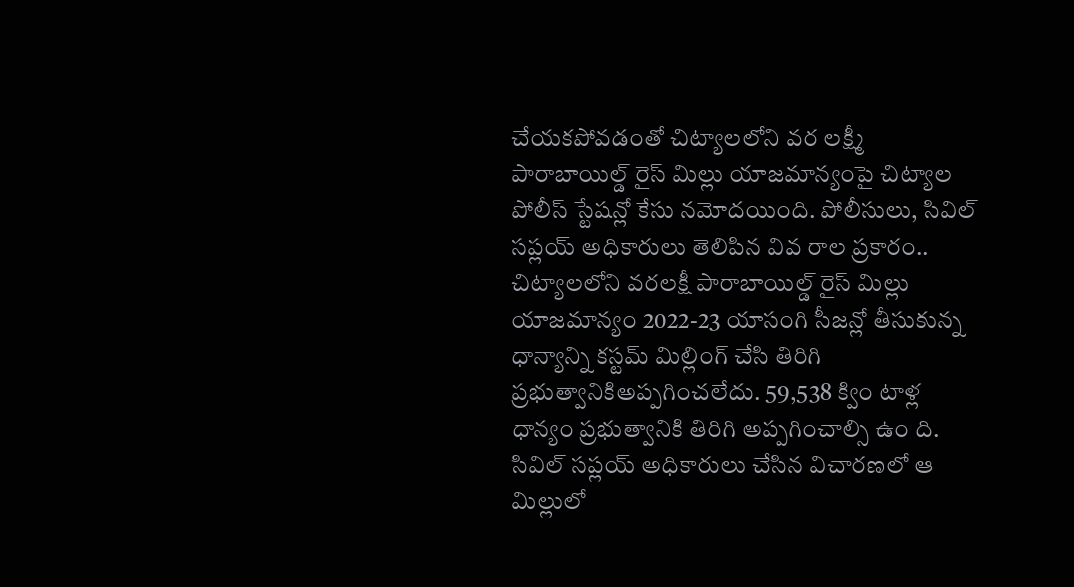చేయకపోవడంతో చిట్యాలలోని వర లక్ష్మీ పారాబాయిల్డ్ రైస్ మిల్లు యాజమాన్యంపై చిట్యాల పోలీస్ స్టేషన్లో కేసు నమోదయింది. పోలీసులు, సివిల్ సప్లయ్ అధికారులు తెలిపిన వివ రాల ప్రకారం.. చిట్యాలలోని వరలక్షీ పారాబాయిల్డ్ రైస్ మిల్లు యాజమాన్యం 2022-23 యాసంగి సీజన్లో తీసుకున్న ధాన్యాన్ని కస్టమ్ మిల్లింగ్ చేసి తిరిగి ప్రభుత్వానికిఅప్పగించలేదు. 59,538 క్విం టాళ్ల ధాన్యం ప్రభుత్వానికి తిరిగి అప్పగించాల్సి ఉం ది. సివిల్ సప్లయ్ అధికారులు చేసిన విచారణలో ఆ మిల్లులో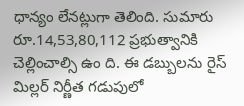ధాన్యం లేనట్లుగా తెలింది. సుమారు రూ.14,53,80,112 ప్రభుత్వానికి చెల్లించాల్సి ఉం ది. ఈ డబ్బులను రైస్ మిల్లర్ నిర్ణీత గడుపులో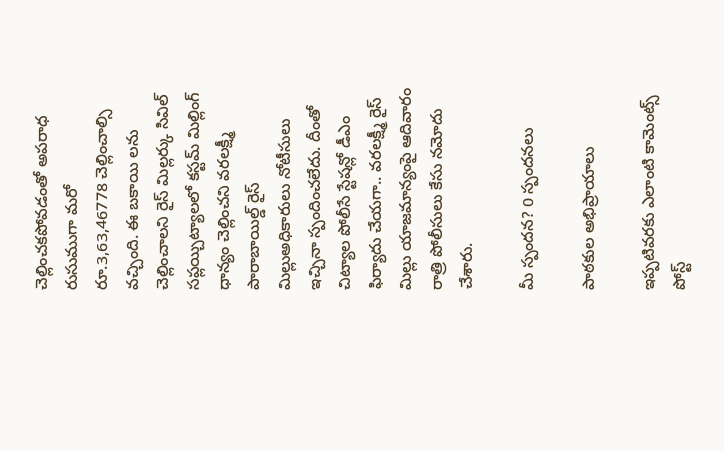చెల్లించకపోవడంతో అపరాధ రుసుముగా మరో రూ.3,63,46778 చెల్లించాల్సి వచ్చింది. ఈ బకాయి లను చెల్లించాలని రైస్ మిల్లర్కు సివిల్ సప్లయ్చిట్యాలలో కస్టమ్ మిల్లింగ్ ధాన్యం చెల్లించని వరలక్ష్మీ పారాబాయిల్డ్ రైస్ మిల్లుఅధికారులు నోటీసులు ఇచ్చినా స్పందించలేదు. దీంతో చిట్యాల పోలీసే స్టేషన్లో డీఎం ఫిర్యాదు చేయగా.. వరలక్ష్మీ రైస్ మిల్లు యాజమాన్యంపై ఆదివారం రాత్రి పోలీసులు కేసు నమోదు చేశారు.

మీ స్పందన? 0 స్పందనలు

పాఠకుల అభిప్రాయాలు

ఇప్పటివరకు ఎలాంటి కామెంట్స్ పోస్ట్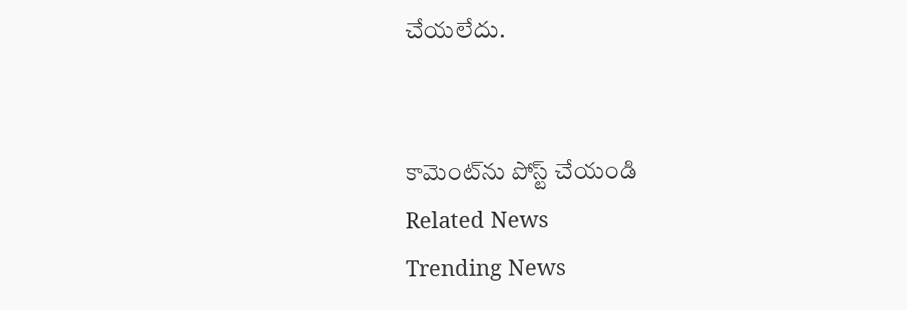చేయలేదు.


కామెంట్‌ను పోస్ట్ చేయండి
Related News
Trending News